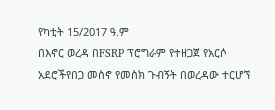የካቲት 15/2017 ዓ.ም
በእኖር ወረዳ በFSRP ፕሮግራም የተዘጋጀ የአርሶ አደሮችየበጋ መስኖ የመስክ ጉብኝት በወረዳው ተርሆኘ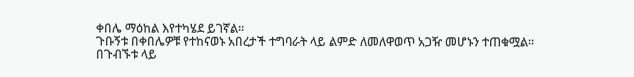ቀበሌ ማዕከል እየተካሄደ ይገኛል።
ጉቡኝቱ በቀበሌዎቹ የተከናወኑ አበረታች ተግባራት ላይ ልምድ ለመለዋወጥ አጋዥ መሆኑን ተጠቁሟል።
በጉብኙቱ ላይ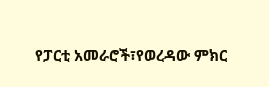የፓርቲ አመራሮች፣የወረዳው ምክር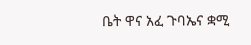ቤት ዋና አፈ ጉባኤና ቋሚ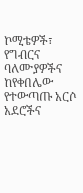ኮሚቴዎች፣ የግብርና ባለሙያዎችና ከየቀበሌው የተውጣጡ አርሶ አደሮችና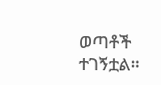ወጣቶች ተገኝቷል።